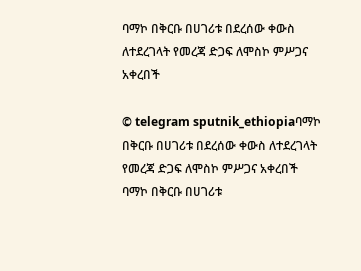ባማኮ በቅርቡ በሀገሪቱ በደረሰው ቀውስ ለተደረገላት የመረጃ ድጋፍ ለሞስኮ ምሥጋና አቀረበች

© telegram sputnik_ethiopiaባማኮ በቅርቡ በሀገሪቱ በደረሰው ቀውስ ለተደረገላት የመረጃ ድጋፍ ለሞስኮ ምሥጋና አቀረበች
ባማኮ በቅርቡ በሀገሪቱ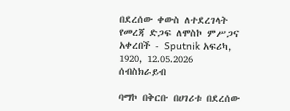በደረሰው ቀውስ ለተደረገላት የመረጃ ድጋፍ ለሞስኮ ምሥጋና አቀረበች - Sputnik አፍሪካ, 1920, 12.05.2026
ሰብስክራይብ

ባማኮ በቅርቡ በሀገሪቱ በደረሰው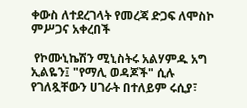ቀውስ ለተደረገላት የመረጃ ድጋፍ ለሞስኮ ምሥጋና አቀረበች

 የኮሙኒኬሽን ሚኒስትሩ አልሃምዱ አግ ኢልዬን፤ "የማሊ ወዳጆች" ሲሉ የገለጿቸውን ሀገራት በተለይም ሩሲያ፣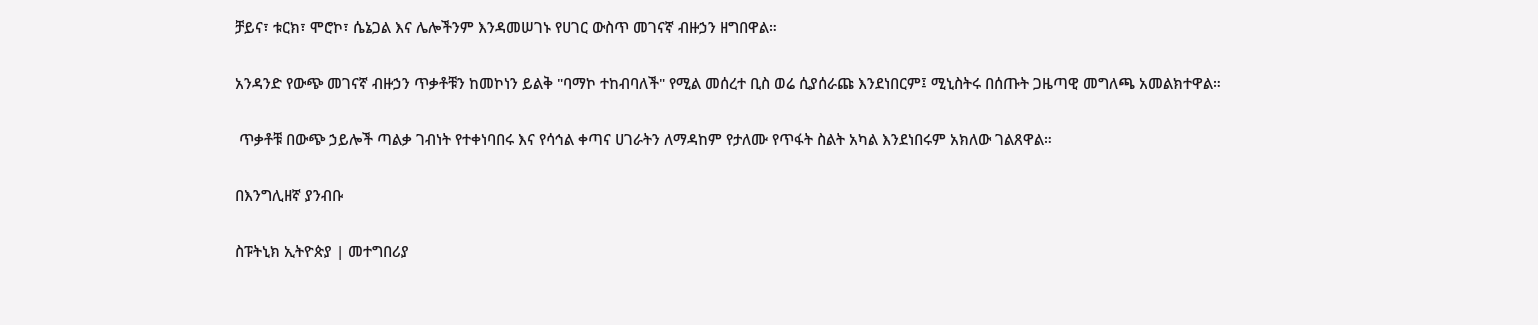ቻይና፣ ቱርክ፣ ሞሮኮ፣ ሴኔጋል እና ሌሎችንም እንዳመሠገኑ የሀገር ውስጥ መገናኛ ብዙኃን ዘግበዋል።

አንዳንድ የውጭ መገናኛ ብዙኃን ጥቃቶቹን ከመኮነን ይልቅ "ባማኮ ተከብባለች" የሚል መሰረተ ቢስ ወሬ ሲያሰራጩ እንደነበርም፤ ሚኒስትሩ በሰጡት ጋዜጣዊ መግለጫ አመልክተዋል።

 ጥቃቶቹ በውጭ ኃይሎች ጣልቃ ገብነት የተቀነባበሩ እና የሳኅል ቀጣና ሀገራትን ለማዳከም የታለሙ የጥፋት ስልት አካል እንደነበሩም አክለው ገልጸዋል።

በእንግሊዘኛ ያንብቡ

ስፑትኒክ ኢትዮጵያ | መተግበሪያ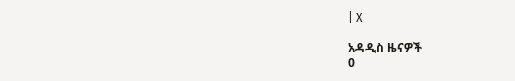| X

አዳዲስ ዜናዎች
0